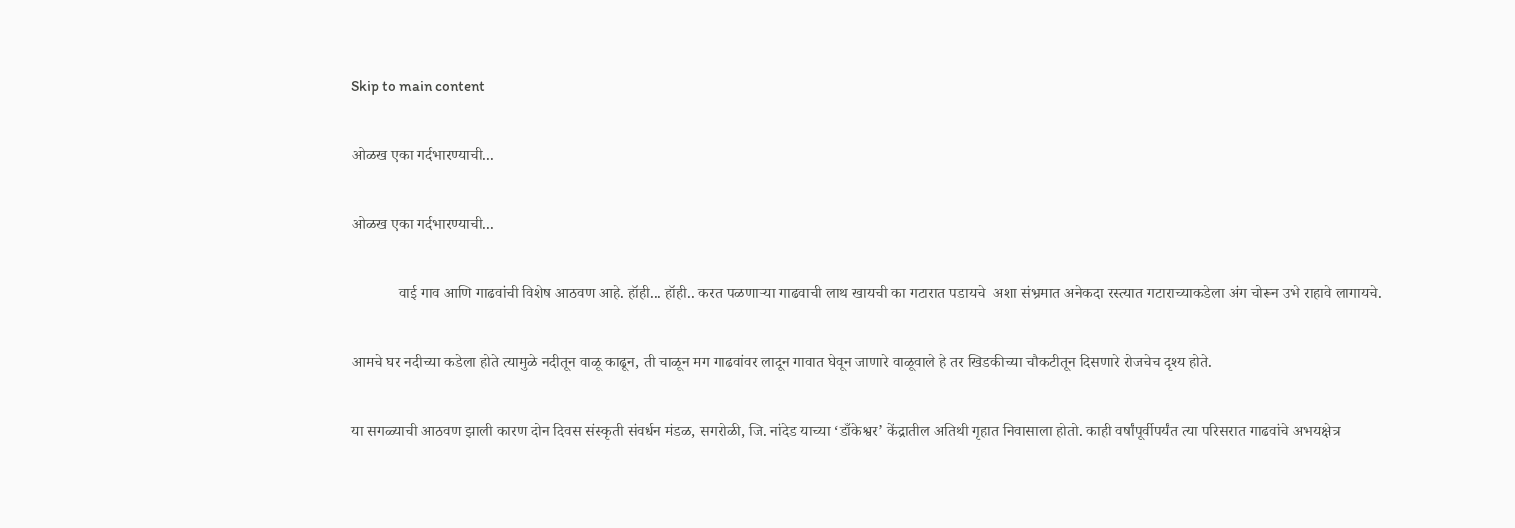Skip to main content

ओळख एका गर्दभारण्याची...

ओळख एका गर्दभारण्याची...

            वाई गाव आणि गाढवांची विशेष आठवण आहे. हॉही... हॉही.. करत पळणाऱ्या गाढवाची लाथ खायची का गटारात पडायचे  अशा संभ्रमात अनेकदा रस्त्यात गटाराच्याकडेला अंग चोरून उभे राहावे लागायचे.

आमचे घर नदीच्या कडेला होते त्यामुळे नदीतून वाळू काढून, ती चाळून मग गाढवांवर लादून गावात घेवून जाणारे वाळूवाले हे तर खिडकीच्या चौकटीतून दिसणारे रोजचेच दृश्य होते.

या सगळ्याची आठवण झाली कारण दोन दिवस संस्कृती संवर्धन मंडळ, सगरोळी, जि. नांदेड याच्या ‘डाँकेश्वर’ केंद्रातील अतिथी गृहात निवासाला होतो. काही वर्षांपूर्वीपर्यंत त्या परिसरात गाढवांचे अभयक्षेत्र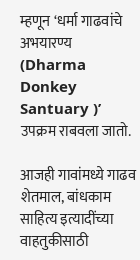म्हणून ‘धर्मा गाढवांचे अभयारण्य (Dharma Donkey Santuary )’ उपक्रम राबवला जातो.

आजही गावांमध्ये गाढव  शेतमाल, बांधकाम साहित्य इत्यादींच्या वाहतुकीसाठी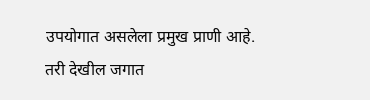उपयोगात असलेला प्रमुख प्राणी आहे.  तरी देखील जगात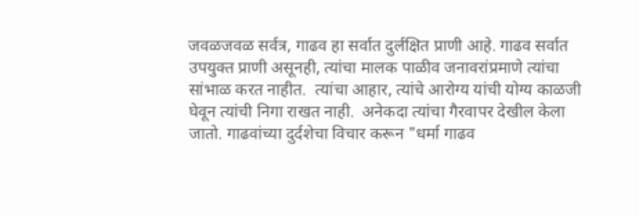जवळजवळ सर्वत्र, गाढव हा सर्वात दुर्लक्षित प्राणी आहे. गाढव सर्वात उपयुक्त प्राणी असूनही, त्यांचा मालक पाळीव जनावरांप्रमाणे त्यांचा सांभाळ करत नाहीत.  त्यांचा आहार, त्यांचे आरोग्य यांची योग्य काळजी घेवून त्यांची निगा राखत नाही.  अनेकदा त्यांचा गैरवापर देखील केला जातो. गाढवांच्या दुर्दशेचा विचार करून "धर्मा गाढव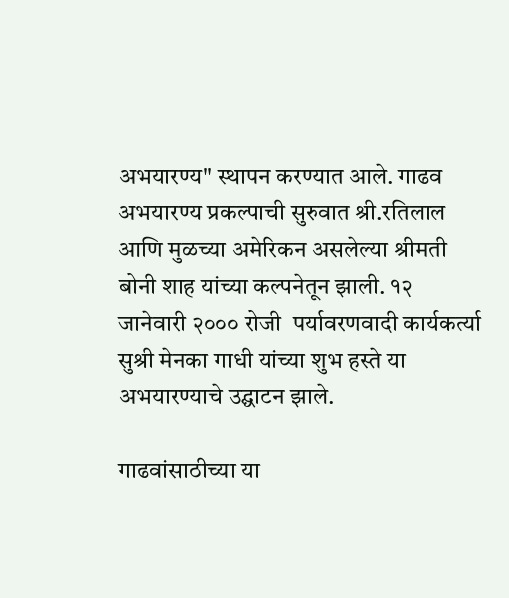अभयारण्य" स्थापन करण्यात आले. गाढव अभयारण्य प्रकल्पाची सुरुवात श्री.रतिलाल आणि मुळच्या अमेरिकन असलेल्या श्रीमती बोनी शाह यांच्या कल्पनेतून झाली. १२ जानेवारी २००० रोजी  पर्यावरणवादी कार्यकर्त्या सुश्री मेनका गाधी यांच्या शुभ हस्ते या अभयारण्याचे उद्घाटन झाले.

गाढवांसाठीच्या या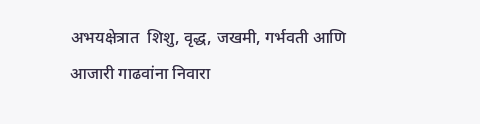अभयक्षेत्रात  शिशु, वृद्ध, जखमी, गर्भवती आणि आजारी गाढवांना निवारा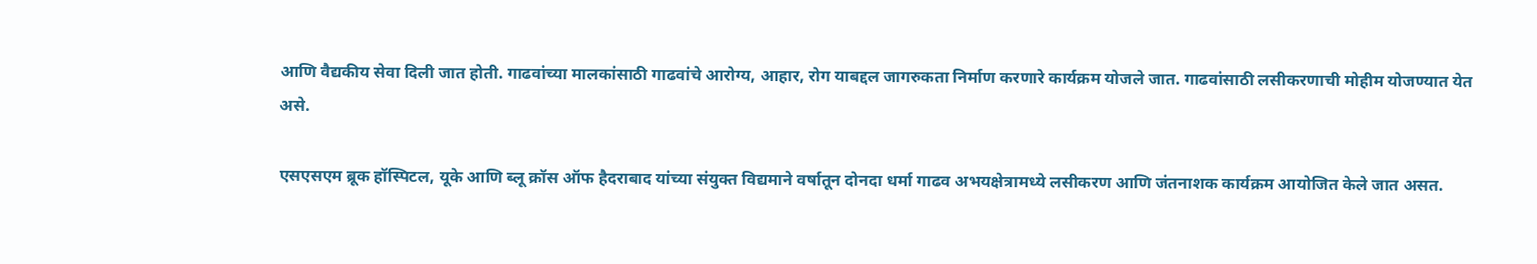आणि वैद्यकीय सेवा दिली जात होती. गाढवांच्या मालकांसाठी गाढवांचे आरोग्य, आहार, रोग याबद्दल जागरुकता निर्माण करणारे कार्यक्रम योजले जात. गाढवांसाठी लसीकरणाची मोहीम योजण्यात येत असे.

एसएसएम ब्रूक हॉस्पिटल, यूके आणि ब्लू क्रॉस ऑफ हैदराबाद यांच्या संयुक्त विद्यमाने वर्षातून दोनदा धर्मा गाढव अभयक्षेत्रामध्ये लसीकरण आणि जंतनाशक कार्यक्रम आयोजित केले जात असत.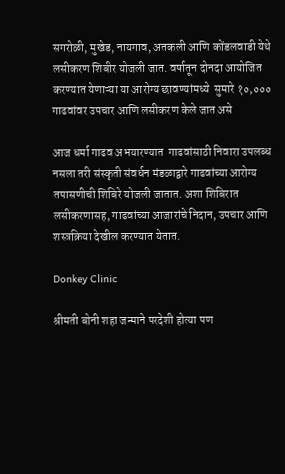सगरोळी, मुखेड, नायगाव, अतकली आणि कोंडलवाडी येथे लसीकरण शिबीर योजली जात. वर्षातून दोनदा आयोजित करण्यात येणाऱ्या या आरोग्य छावण्यांमध्ये  सुमारे १०,०००   गाढवांवर उपचार आणि लसीकरण केले जात असे

आज धर्मा गाढव अभयारण्यात  गाढवांसाठी निवारा उपलब्ध नसला तरी संस्कृती संवर्धन मंडळाद्वारे गाढवांच्या आरोग्य तपासणीची शिबिरे योजली जातात. अशा शिबिरात लसीकरणासह, गाढवांच्या आजारांचे निदान, उपचार आणि शस्त्रक्रिया देखील करण्यात येतात.

Donkey Clinic

श्रीमती बोनी शहा जन्माने परदेशी होत्या पण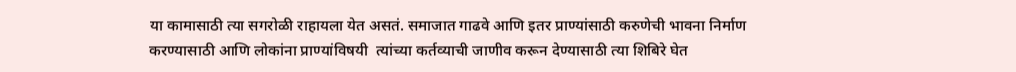या कामासाठी त्या सगरोळी राहायला येत असतं. समाजात गाढवे आणि इतर प्राण्यांसाठी करुणेची भावना निर्माण करण्यासाठी आणि लोकांना प्राण्यांविषयी  त्यांच्या कर्तव्याची जाणीव करून देण्यासाठी त्या शिबिरे घेत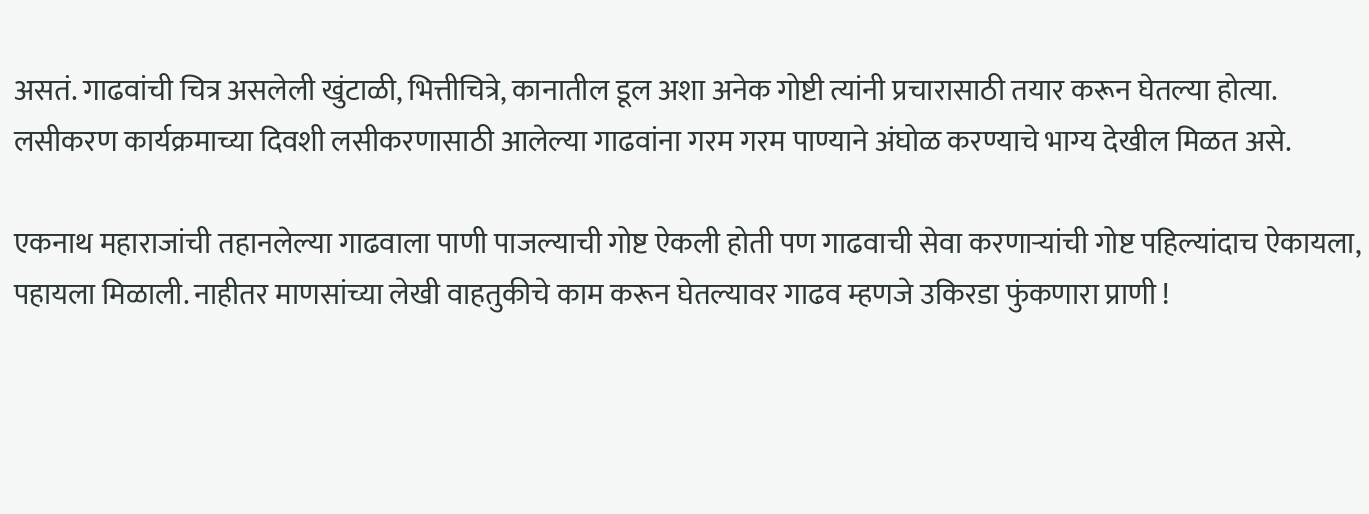असतं. गाढवांची चित्र असलेली खुंटाळी, भित्तीचित्रे, कानातील डूल अशा अनेक गोष्टी त्यांनी प्रचारासाठी तयार करून घेतल्या होत्या. लसीकरण कार्यक्रमाच्या दिवशी लसीकरणासाठी आलेल्या गाढवांना गरम गरम पाण्याने अंघोळ करण्याचे भाग्य देखील मिळत असे.

एकनाथ महाराजांची तहानलेल्या गाढवाला पाणी पाजल्याची गोष्ट ऐकली होती पण गाढवाची सेवा करणाऱ्यांची गोष्ट पहिल्यांदाच ऐकायला, पहायला मिळाली. नाहीतर माणसांच्या लेखी वाहतुकीचे काम करून घेतल्यावर गाढव म्हणजे उकिरडा फुंकणारा प्राणी !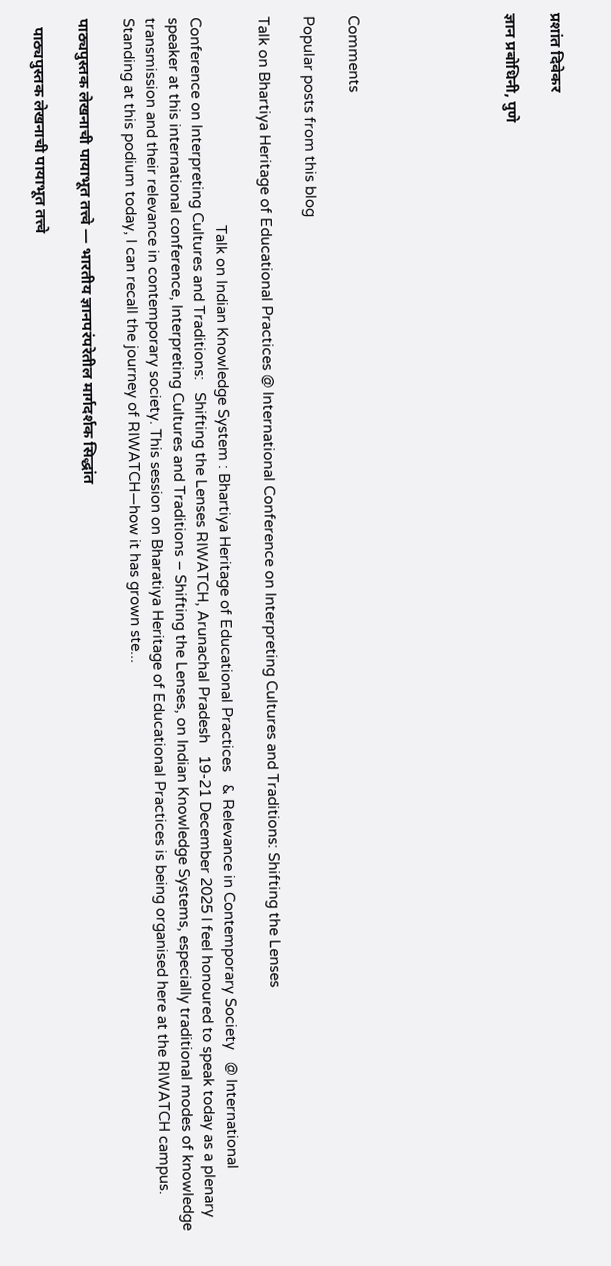प्रशांत दिवेकर

ज्ञान प्रबोधिनी, पुणे






Comments

Popular posts from this blog

Talk on Bhartiya Heritage of Educational Practices @ International Conference on Interpreting Cultures and Traditions: Shifting the Lenses

                                                    Talk on Indian Knowledge System : Bhartiya Heritage of Educational Practices   & Relevance in Contemporary Society   @ International Conference on Interpreting Cultures and Traditions:   Shifting the Lenses RIWATCH, Arunachal Pradesh   19-21 December 2025 I feel honoured to speak today as a plenary speaker at this international conference, Interpreting Cultures and Traditions – Shifting the Lenses, on Indian Knowledge Systems, especially traditional modes of knowledge transmission and their relevance in contemporary society. This session on Bharatiya Heritage of Educational Practices is being organised here at the RIWATCH campus. Standing at this podium today, I can recall the journey of RIWATCH—how it has grown ste...

पाठ्यपुस्तक लेखनाची पायाभूत तत्त्वे — भारतीय ज्ञानपरंपरेतील मार्गदर्शक सिद्धांत

  पाठ्यपुस्तक लेखनाची पायाभूत तत्त्वे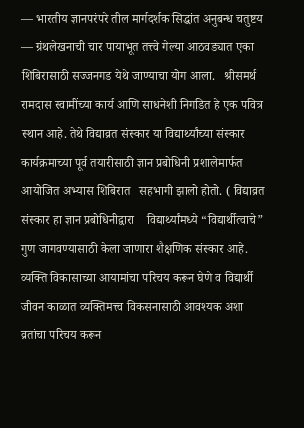— भारतीय ज्ञानपरंपरे तील मार्गदर्शक सिद्धांत अनुबन्ध चतुष्टय — ग्रंथलेखनाची चार पायाभूत तत्त्वे गेल्या आठवड्यात एका शिबिरासाठी सज्जनगड येथे जाण्याचा योग आला.   श्रीसमर्थ रामदास स्वामींच्या कार्य आणि साधनेशी निगडित हे एक पवित्र स्थान आहे. तेथे विद्याव्रत संस्कार या विद्यार्थ्यांच्या संस्कार कार्यक्रमाच्या पूर्व तयारीसाठी ज्ञान प्रबोधिनी प्रशालेमार्फत आयोजित अभ्यास शिबिरात   सहभागी झालो होतो. ( विद्याव्रत संस्कार हा ज्ञान प्रबोधिनीद्वारा    विद्यार्थ्यांमध्ये “विद्यार्थीत्वाचे” गुण जागवण्यासाठी केला जाणारा शैक्षणिक संस्कार आहे. व्यक्ति विकासाच्या आयामांचा परिचय करून घेणे व विद्यार्थी जीवन काळात व्यक्तिमत्त्व विकसनासाठी आवश्यक अशा व्रतांचा परिचय करून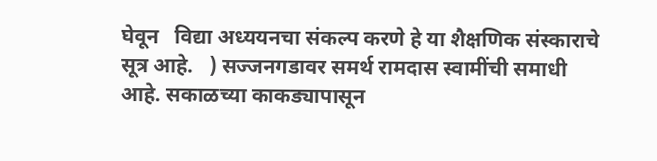घेवून   विद्या अध्ययनचा संकल्प करणे हे या शैक्षणिक संस्काराचे सूत्र आहे.   ) सज्जनगडावर समर्थ रामदास स्वामींची समाधी आहे. सकाळच्या काकड्यापासून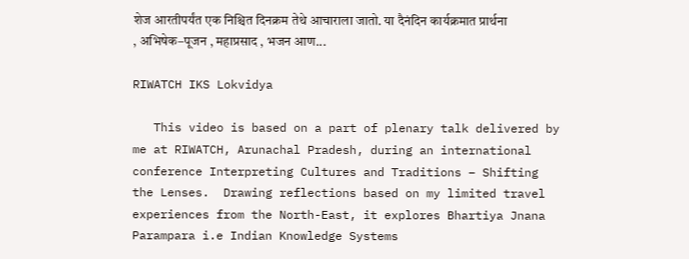शेज आरतीपर्यंत एक निश्चित दिनक्रम तेथे आचाराला जातो. या दैनंदिन कार्यक्रमात प्रार्थना , अभिषेक–पूजन , महाप्रसाद , भजन आण...

RIWATCH IKS Lokvidya

   This video is based on a part of plenary talk delivered by me at RIWATCH, Arunachal Pradesh, during an international conference Interpreting Cultures and Traditions – Shifting the Lenses.  Drawing reflections based on my limited travel experiences from the North-East, it explores Bhartiya Jnana Parampara i.e Indian Knowledge Systems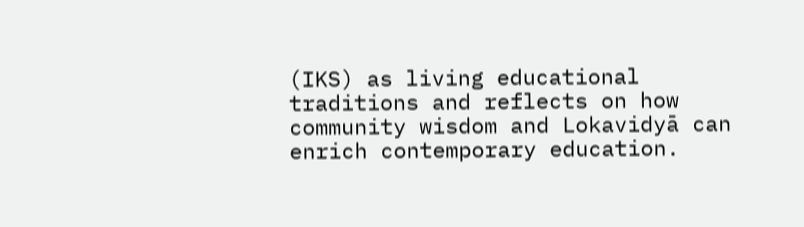(IKS) as living educational traditions and reflects on how community wisdom and Lokavidyā can enrich contemporary education.